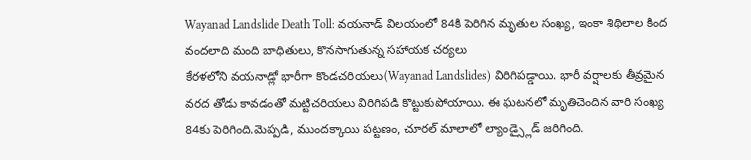Wayanad Landslide Death Toll: వయనాడ్ విలయంలో 84కి పెరిగిన మృతుల సంఖ్య, ఇంకా శిథిలాల కింద వందలాది మంది బాధితులు, కొనసాగుతున్న సహాయక చర్యలు
కేరళలోని వయనాడ్లో భారీగా కొండచరియలు(Wayanad Landslides) విరిగిపడ్డాయి. భారీ వర్షాలకు తీవ్రమైన వరద తోడు కావడంతో మట్టిచరియలు విరిగిపడి కొట్టుకుపోయాయి. ఈ ఘటనలో మృతిచెందిన వారి సంఖ్య 84కు పెరిగింది.మెప్పడి, ముందక్కాయి పట్టణం, చూరల్ మాలాలో ల్యాండ్స్లైడ్ జరిగింది.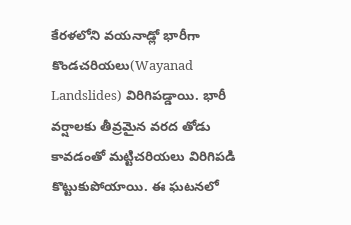కేరళలోని వయనాడ్లో భారీగా కొండచరియలు(Wayanad Landslides) విరిగిపడ్డాయి. భారీ వర్షాలకు తీవ్రమైన వరద తోడు కావడంతో మట్టిచరియలు విరిగిపడి కొట్టుకుపోయాయి. ఈ ఘటనలో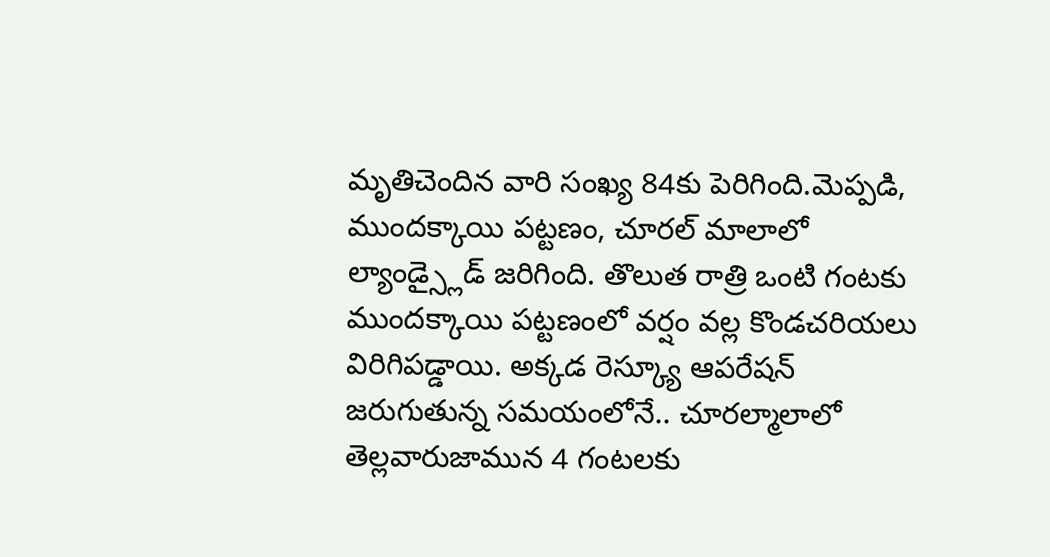మృతిచెందిన వారి సంఖ్య 84కు పెరిగింది.మెప్పడి, ముందక్కాయి పట్టణం, చూరల్ మాలాలో ల్యాండ్స్లైడ్ జరిగింది. తొలుత రాత్రి ఒంటి గంటకు ముందక్కాయి పట్టణంలో వర్షం వల్ల కొండచరియలు విరిగిపడ్డాయి. అక్కడ రెస్క్యూ ఆపరేషన్ జరుగుతున్న సమయంలోనే.. చూరల్మాలాలో తెల్లవారుజామున 4 గంటలకు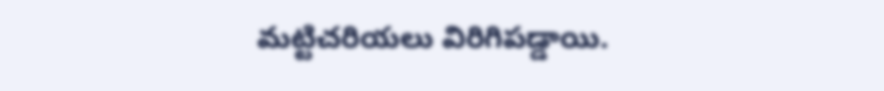మట్టిచరియలు విరిగిపడ్డాయి.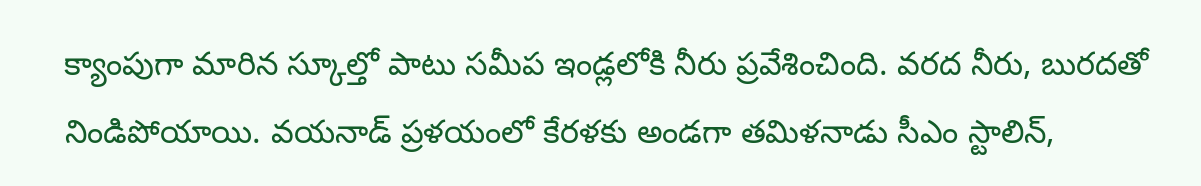క్యాంపుగా మారిన స్కూల్తో పాటు సమీప ఇండ్లలోకి నీరు ప్రవేశించింది. వరద నీరు, బురదతో నిండిపోయాయి. వయనాడ్ ప్రళయంలో కేరళకు అండగా తమిళనాడు సీఎం స్టాలిన్,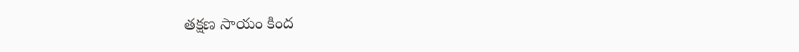తక్షణ సాయం కింద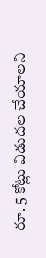రూ. 5 కోట్లు విడుదల చేయాలని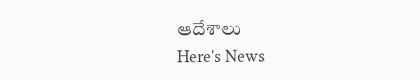ఆదేశాలు
Here's News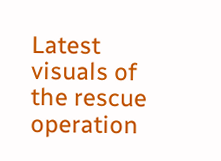Latest visuals of the rescue operation